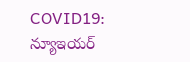COVID19: న్యూఇయర్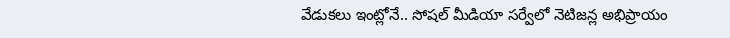వేడుకలు ఇంట్లోనే.. సోషల్ మీడియా సర్వేలో నెటిజన్ల అభిప్రాయం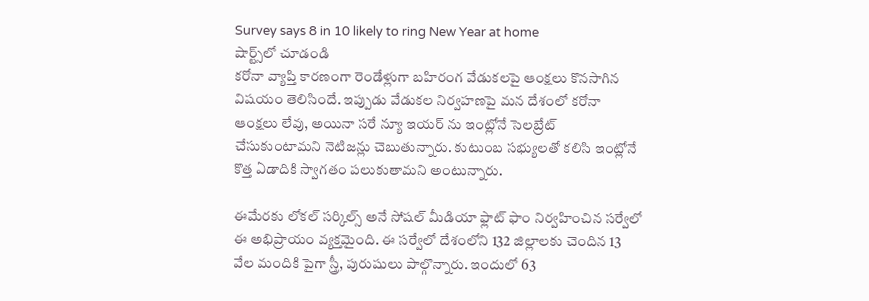Survey says 8 in 10 likely to ring New Year at home
షార్ట్స్‌లో చూడండి
కరోనా వ్యాప్తి కారణంగా రెండేళ్లుగా బహిరంగ వేడుకలపై ఆంక్షలు కొనసాగిన విషయం తెలిసిందే. ఇప్పుడు వేడుకల నిర్వహణపై మన దేశంలో కరోనా ఆంక్షలు లేవు, అయినా సరే న్యూ ఇయర్ ను ఇంట్లోనే సెలబ్రేట్ చేసుకుంటామని నెటిజన్లు చెబుతున్నారు. కుటుంబ సభ్యులతో కలిసి ఇంట్లోనే కొత్త ఏడాదికి స్వాగతం పలుకుతామని అంటున్నారు.

ఈమేరకు లోకల్ సర్కిల్స్ అనే సోషల్ మీడియా ఫ్లాట్ ఫాం నిర్వహించిన సర్వేలో ఈ అభిప్రాయం వ్యక్తమైంది. ఈ సర్వేలో దేశంలోని 132 జిల్లాలకు చెందిన 13 వేల మందికి పైగా స్త్రీ, పురుషులు పాల్గొన్నారు. ఇందులో 63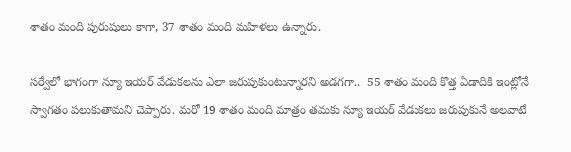శాతం మంది పురుషులు కాగా, 37 శాతం మంది మహిళలు ఉన్నారు.

సర్వేలో భాగంగా న్యూ ఇయర్ వేడుకలను ఎలా జరుపుకుంటున్నారని అడగగా..  55 శాతం మంది కొత్త ఏడాదికి ఇంట్లోనే స్వాగతం పలుకుతామని చెప్పారు. మరో 19 శాతం మంది మాత్రం తమకు న్యూ ఇయర్ వేడుకలు జరుపుకునే అలవాటే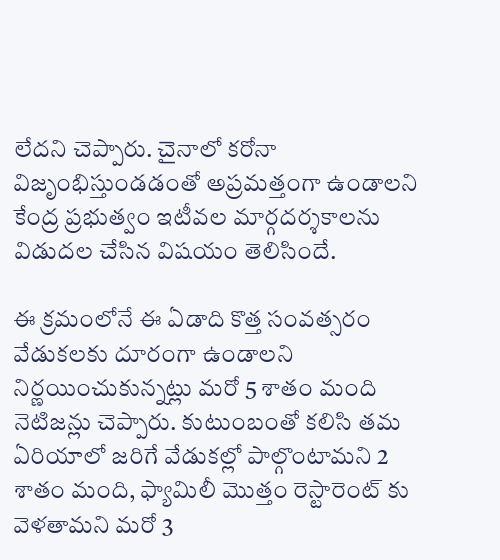లేదని చెప్పారు. చైనాలో కరోనా విజృంభిస్తుండడంతో అప్రమత్తంగా ఉండాలని కేంద్ర ప్రభుత్వం ఇటీవల మార్గదర్శకాలను విడుదల చేసిన విషయం తెలిసిందే.

ఈ క్రమంలోనే ఈ ఏడాది కొత్త సంవత్సరం వేడుకలకు దూరంగా ఉండాలని నిర్ణయించుకున్నట్లు మరో 5 శాతం మంది నెటిజన్లు చెప్పారు. కుటుంబంతో కలిసి తమ ఏరియాలో జరిగే వేడుకల్లో పాల్గొంటామని 2 శాతం మంది, ఫ్యామిలీ మొత్తం రెస్టారెంట్ కు వెళతామని మరో 3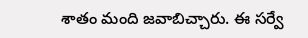శాతం మంది జవాబిచ్చారు. ఈ సర్వే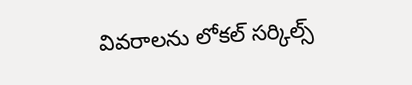వివరాలను లోకల్ సర్కిల్స్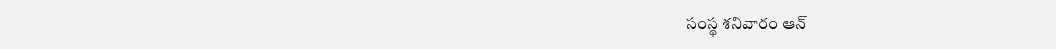సంస్థ శనివారం ఆన్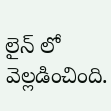లైన్ లో వెల్లడించింది.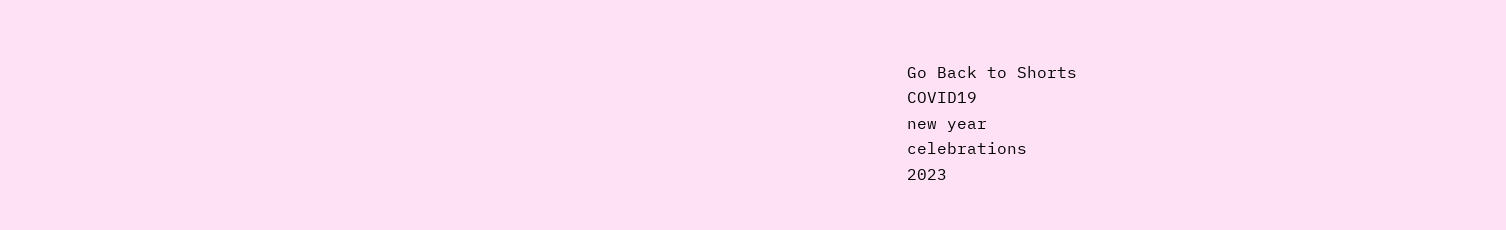Go Back to Shorts
COVID19
new year
celebrations
2023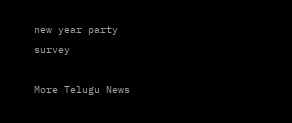new year party
survey

More Telugu News